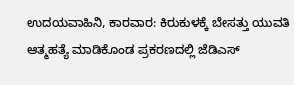ಉದಯವಾಹಿನಿ, ಕಾರವಾರ: ಕಿರುಕುಳಕ್ಕೆ ಬೇಸತ್ತು ಯುವತಿ ಆತ್ಮಹತ್ಯೆ ಮಾಡಿಕೊಂಡ ಪ್ರಕರಣದಲ್ಲಿ ಜೆಡಿಎಸ್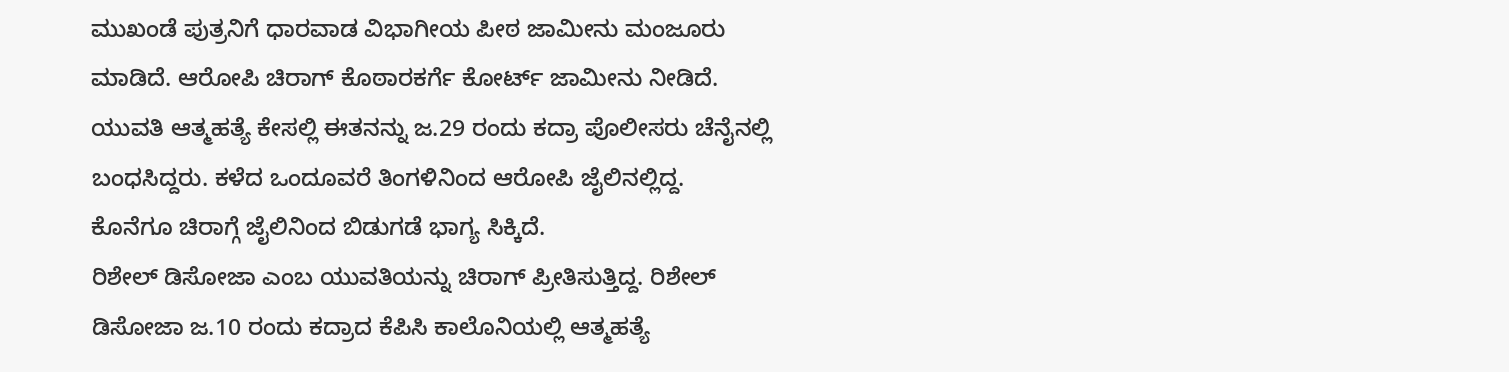ಮುಖಂಡೆ ಪುತ್ರನಿಗೆ ಧಾರವಾಡ ವಿಭಾಗೀಯ ಪೀಠ ಜಾಮೀನು ಮಂಜೂರು ಮಾಡಿದೆ. ಆರೋಪಿ ಚಿರಾಗ್ ಕೊಠಾರಕರ್ಗೆ ಕೋರ್ಟ್ ಜಾಮೀನು ನೀಡಿದೆ. ಯುವತಿ ಆತ್ಮಹತ್ಯೆ ಕೇಸಲ್ಲಿ ಈತನನ್ನು ಜ.29 ರಂದು ಕದ್ರಾ ಪೊಲೀಸರು ಚೆನೈನಲ್ಲಿ ಬಂಧಸಿದ್ದರು. ಕಳೆದ ಒಂದೂವರೆ ತಿಂಗಳಿನಿಂದ ಆರೋಪಿ ಜೈಲಿನಲ್ಲಿದ್ದ. ಕೊನೆಗೂ ಚಿರಾಗ್ಗೆ ಜೈಲಿನಿಂದ ಬಿಡುಗಡೆ ಭಾಗ್ಯ ಸಿಕ್ಕಿದೆ.
ರಿಶೇಲ್ ಡಿಸೋಜಾ ಎಂಬ ಯುವತಿಯನ್ನು ಚಿರಾಗ್ ಪ್ರೀತಿಸುತ್ತಿದ್ದ. ರಿಶೇಲ್ ಡಿಸೋಜಾ ಜ.10 ರಂದು ಕದ್ರಾದ ಕೆಪಿಸಿ ಕಾಲೊನಿಯಲ್ಲಿ ಆತ್ಮಹತ್ಯೆ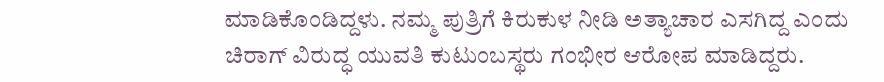ಮಾಡಿಕೊಂಡಿದ್ದಳು. ನಮ್ಮ ಪುತ್ರಿಗೆ ಕಿರುಕುಳ ನೀಡಿ ಅತ್ಯಾಚಾರ ಎಸಗಿದ್ದ ಎಂದು ಚಿರಾಗ್ ವಿರುದ್ಧ ಯುವತಿ ಕುಟುಂಬಸ್ಥರು ಗಂಭೀರ ಆರೋಪ ಮಾಡಿದ್ದರು.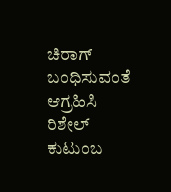ಚಿರಾಗ್ ಬಂಧಿಸುವಂತೆ ಆಗ್ರಹಿಸಿ ರಿಶೇಲ್ ಕುಟುಂಬ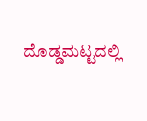ದೊಡ್ಡಮಟ್ಟದಲ್ಲಿ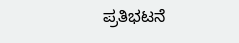ಪ್ರತಿಭಟನೆ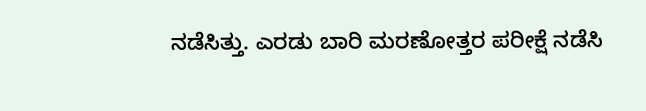ನಡೆಸಿತ್ತು. ಎರಡು ಬಾರಿ ಮರಣೋತ್ತರ ಪರೀಕ್ಷೆ ನಡೆಸಿ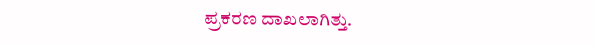ಪ್ರಕರಣ ದಾಖಲಾಗಿತ್ತು.